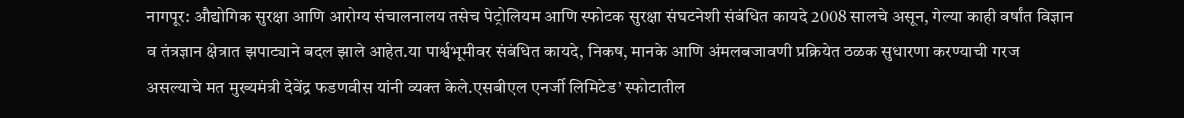नागपूर: औद्योगिक सुरक्षा आणि आरोग्य संचालनालय तसेच पेट्रोलियम आणि स्फोटक सुरक्षा संघटनेशी संबंधित कायदे 2008 सालचे असून, गेल्या काही वर्षांत विज्ञान व तंत्रज्ञान क्षेत्रात झपाट्याने बदल झाले आहेत.या पार्श्वभूमीवर संबंधित कायदे, निकष, मानके आणि अंमलबजावणी प्रक्रियेत ठळक सुधारणा करण्याची गरज असल्याचे मत मुख्यमंत्री देवेंद्र फडणवीस यांनी व्यक्त केले.एसबीएल एनर्जी लिमिटेड’ स्फोटातील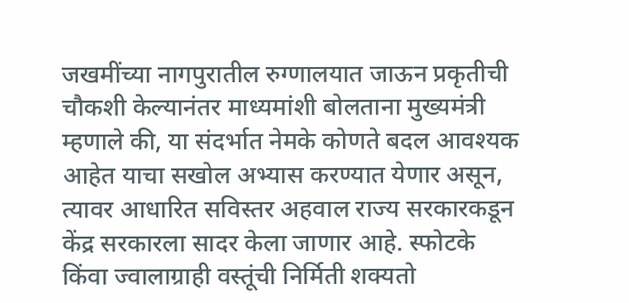जखमींच्या नागपुरातील रुग्णालयात जाऊन प्रकृतीची चौकशी केल्यानंतर माध्यमांशी बोलताना मुख्यमंत्री म्हणाले की, या संदर्भात नेमके कोणते बदल आवश्यक आहेत याचा सखोल अभ्यास करण्यात येणार असून, त्यावर आधारित सविस्तर अहवाल राज्य सरकारकडून केंद्र सरकारला सादर केला जाणार आहे. स्फोटके किंवा ज्वालाग्राही वस्तूंची निर्मिती शक्यतो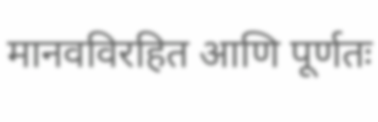मानवविरहित आणि पूर्णतः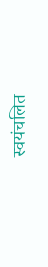स्वयंचलित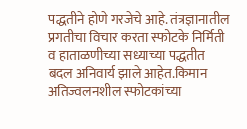पद्धतीने होणे गरजेचे आहे. तंत्रज्ञानातील प्रगतीचा विचार करता स्फोटके निर्मिती व हाताळणीच्या सध्याच्या पद्धतीत बदल अनिवार्य झाले आहेत.किमान अतिज्वलनशील स्फोटकांच्या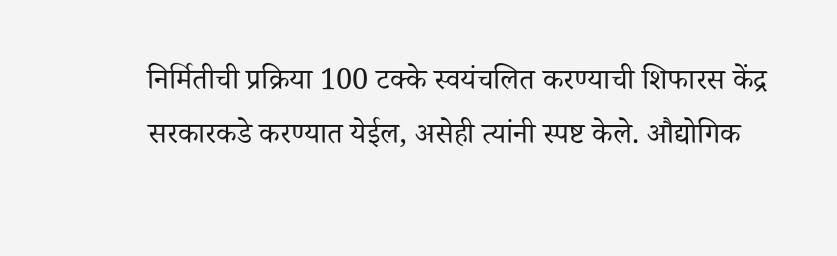निर्मितीची प्रक्रिया 100 टक्के स्वयंचलित करण्याची शिफारस केंद्र सरकारकडे करण्यात येईल, असेही त्यांनी स्पष्ट केले. औद्योगिक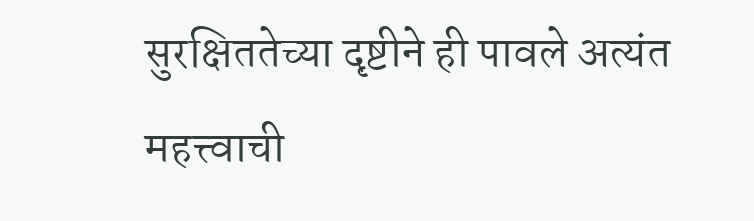सुरक्षिततेच्या दृष्टीने ही पावले अत्यंत महत्त्वाची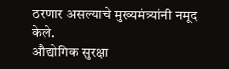ठरणार असल्याचे मुख्यमंत्र्यांनी नमूद केले.
औद्योगिक सुरक्षा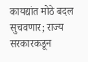कायद्यांत मोठे बदल सुचवणार; राज्य सरकारकडून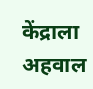केंद्राला अहवाल